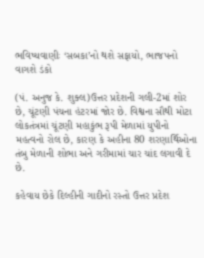ભવિષ્યવાણીઃ ‘સબકા’નો થશે સફાયો, ભાજપનો વાગશે ડંકો

(પં. અનુજ કે. શુક્લ)ઉત્તર પ્રદેશની ગલી-2માં શોર છે, ચૂંટણી પંચના હંટરમાં જોર છે. વિશ્વના સૌથી મોટા લોકતંત્રમાં ચૂંટણી મહાકુંભ રૂપી મેળામાં યુપીનો મહત્વનો રોલ છે, કારણ કે અહીના 80 શરણાર્થિઓના તંબુ મેળાની શોભા અને ગરીમામાં ચાર ચાંદ લગાવી દે છે.

કહેવાય છેકે દિલ્હીની ગાદીનો રસ્તો ઉત્તર પ્રદેશ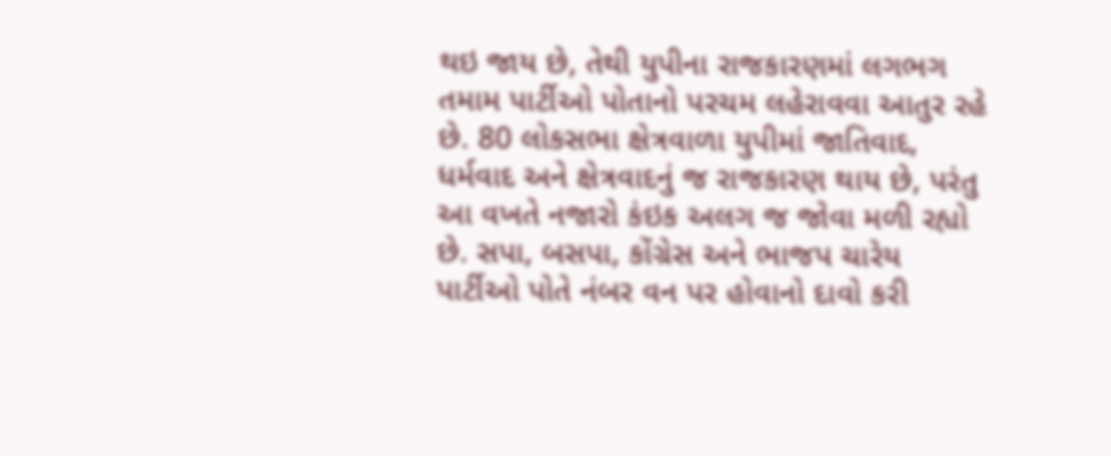થઇ જાય છે, તેથી યુપીના રાજકારણમાં લગભગ તમામ પાર્ટીઓ પોતાનો પરચમ લહેરાવવા આતુર રહે છે. 80 લોકસભા ક્ષેત્રવાળા યુપીમાં જાતિવાદ, ધર્મવાદ અને ક્ષેત્રવાદનું જ રાજકારણ થાય છે, પરંતુ આ વખતે નજારો કંઇક અલગ જ જોવા મળી રહ્યો છે. સપા, બસપા, કોંગ્રેસ અને ભાજપ ચારેય પાર્ટીઓ પોતે નંબર વન પર હોવાનો દાવો કરી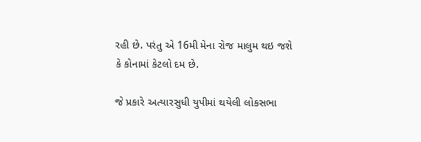રહી છે. પરંતુ એ 16મી મેના રોજ માલુમ થઇ જશે કે કોનામાં કેટલો દમ છે.

જે પ્રકારે અત્યારસુધી યુપીમાં થયેલી લોકસભા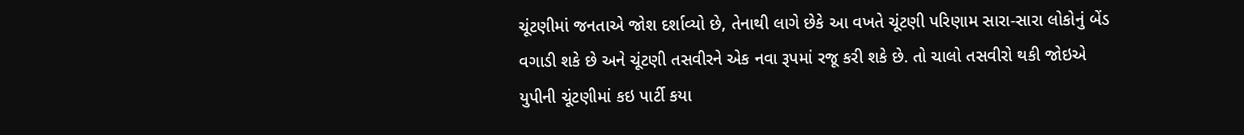ચૂંટણીમાં જનતાએ જોશ દર્શાવ્યો છે, તેનાથી લાગે છેકે આ વખતે ચૂંટણી પરિણામ સારા-સારા લોકોનું બેંડ વગાડી શકે છે અને ચૂંટણી તસવીરને એક નવા રૂપમાં રજૂ કરી શકે છે. તો ચાલો તસવીરો થકી જોઇએ યુપીની ચૂંટણીમાં કઇ પાર્ટી કયા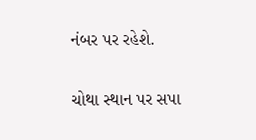નંબર પર રહેશે.

ચોથા સ્થાન પર સપા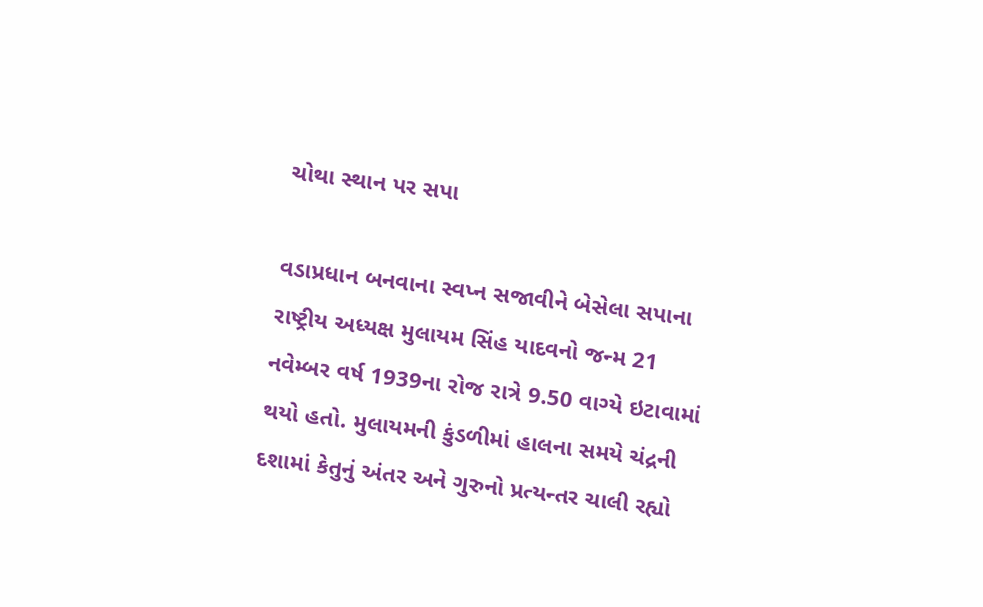ચોથા સ્થાન પર સપા

વડાપ્રધાન બનવાના સ્વપ્ન સજાવીને બેસેલા સપાના રાષ્ટ્રીય અધ્યક્ષ મુલાયમ સિંહ યાદવનો જન્મ 21 નવેમ્બર વર્ષ 1939ના રોજ રાત્રે 9.50 વાગ્યે ઇટાવામાં થયો હતો. મુલાયમની કુંડળીમાં હાલના સમયે ચંદ્રની દશામાં કેતુનું અંતર અને ગુરુનો પ્રત્યન્તર ચાલી રહ્યો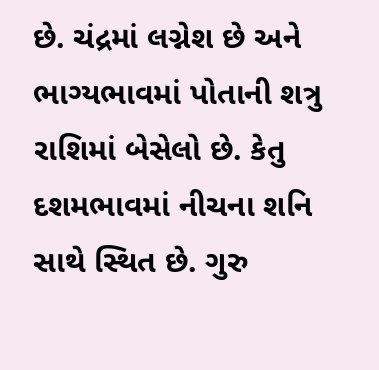છે. ચંદ્રમાં લગ્નેશ છે અને ભાગ્યભાવમાં પોતાની શત્રુ રાશિમાં બેસેલો છે. કેતુ દશમભાવમાં નીચના શનિ સાથે સ્થિત છે. ગુરુ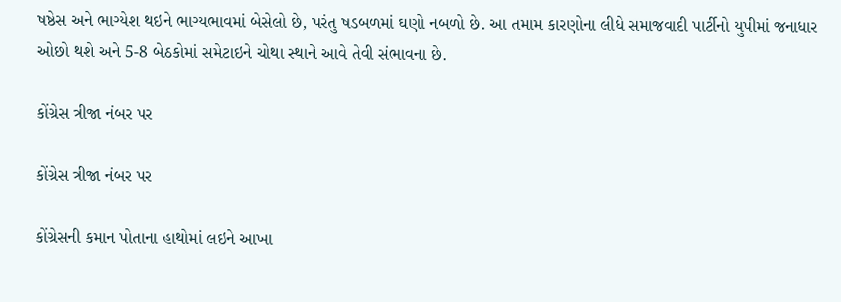ષષ્ઠેસ અને ભાગ્યેશ થઇને ભાગ્યભાવમાં બેસેલો છે, પરંતુ ષડબળમાં ઘણો નબળો છે. આ તમામ કારણોના લીધે સમાજવાદી પાર્ટીનો યુપીમાં જનાધાર ઓછો થશે અને 5-8 બેઠકોમાં સમેટાઇને ચોથા સ્થાને આવે તેવી સંભાવના છે.

કોંગ્રેસ ત્રીજા નંબર પર

કોંગ્રેસ ત્રીજા નંબર પર

કોંગ્રેસની કમાન પોતાના હાથોમાં લઇને આખા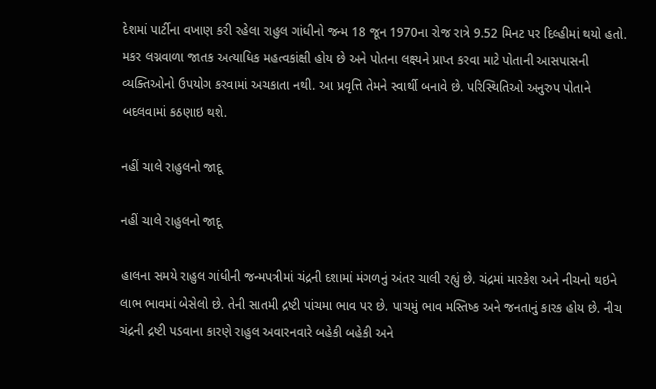દેશમાં પાર્ટીના વખાણ કરી રહેલા રાહુલ ગાંધીનો જન્મ 18 જૂન 1970ના રોજ રાત્રે 9.52 મિનટ પર દિલ્હીમાં થયો હતો. મકર લગ્નવાળા જાતક અત્યાધિક મહત્વકાંક્ષી હોય છે અને પોતના લક્ષ્યને પ્રાપ્ત કરવા માટે પોતાની આસપાસની વ્યક્તિઓનો ઉપયોગ કરવામાં અચકાતા નથી. આ પ્રવૃત્તિ તેમને સ્વાર્થી બનાવે છે. પરિસ્થિતિઓ અનુરુપ પોતાને બદલવામાં કઠણાઇ થશે.

નહીં ચાલે રાહુલનો જાદૂ

નહીં ચાલે રાહુલનો જાદૂ

હાલના સમયે રાહુલ ગાંધીની જન્મપત્રીમાં ચંદ્રની દશામાં મંગળનું અંતર ચાલી રહ્યું છે. ચંદ્રમાં મારકેશ અને નીચનો થઇને લાભ ભાવમાં બેસેલો છે. તેની સાતમી દ્રષ્ટી પાંચમા ભાવ પર છે. પાચમું ભાવ મસ્તિષ્ક અને જનતાનું કારક હોય છે. નીચ ચંદ્રની દ્રષ્ટી પડવાના કારણે રાહુલ અવારનવારે બહેકી બહેકી અને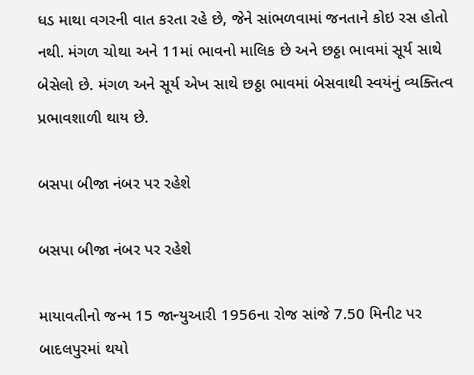ધડ માથા વગરની વાત કરતા રહે છે, જેને સાંભળવામાં જનતાને કોઇ રસ હોતો નથી. મંગળ ચોથા અને 11માં ભાવનો માલિક છે અને છઠ્ઠા ભાવમાં સૂર્ય સાથે બેસેલો છે. મંગળ અને સૂર્ય એખ સાથે છઠ્ઠા ભાવમાં બેસવાથી સ્વયંનું વ્યક્તિત્વ પ્રભાવશાળી થાય છે.

બસપા બીજા નંબર પર રહેશે

બસપા બીજા નંબર પર રહેશે

માયાવતીનો જન્મ 15 જાન્યુઆરી 1956ના રોજ સાંજે 7.50 મિનીટ પર બાદલપુરમાં થયો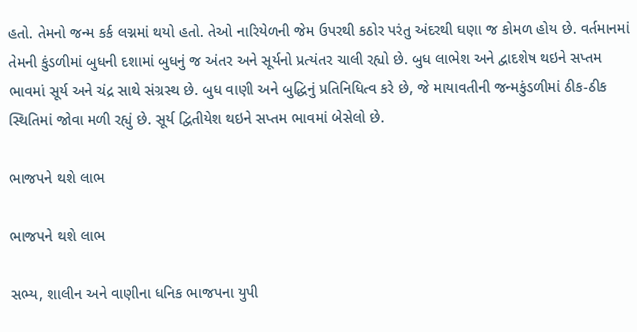હતો. તેમનો જન્મ કર્ક લગ્નમાં થયો હતો. તેઓ નારિયેળની જેમ ઉપરથી કઠોર પરંતુ અંદરથી ઘણા જ કોમળ હોય છે. વર્તમાનમાં તેમની કુંડળીમાં બુધની દશામાં બુધનું જ અંતર અને સૂર્યનો પ્રત્યંતર ચાલી રહ્યો છે. બુધ લાભેશ અને દ્વાદશેષ થઇને સપ્તમ ભાવમાં સૂર્ય અને ચંદ્ર સાથે સંગ્રસ્થ છે. બુધ વાણી અને બુદ્ધિનું પ્રતિનિધિત્વ કરે છે, જે માયાવતીની જન્મકુંડળીમાં ઠીક-ઠીક સ્થિતિમાં જોવા મળી રહ્યું છે. સૂર્ય દ્વિતીયેશ થઇને સપ્તમ ભાવમાં બેસેલો છે.

ભાજપને થશે લાભ

ભાજપને થશે લાભ

સભ્ય, શાલીન અને વાણીના ધનિક ભાજપના યુપી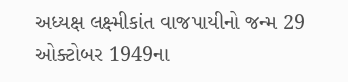અધ્યક્ષ લક્ષ્મીકાંત વાજપાયીનો જન્મ 29 ઓક્ટોબર 1949ના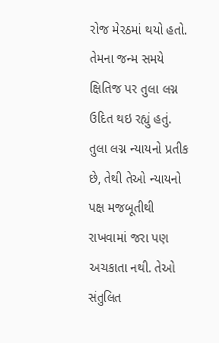રોજ મેરઠમાં થયો હતો. તેમના જન્મ સમયે ક્ષિતિજ પર તુલા લગ્ન ઉદિત થઇ રહ્યું હતું. તુલા લગ્ન ન્યાયનો પ્રતીક છે, તેથી તેઓ ન્યાયનો પક્ષ મજબૂતીથી રાખવામાં જરા પણ અચકાતા નથી. તેઓ સંતુલિત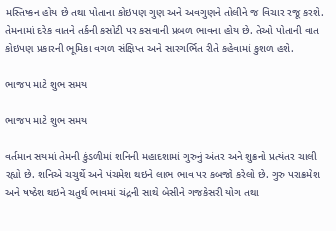મસ્તિષ્કન હોય છે તથા પોતાના કોઇપણ ગુણ અને અવગુણને તોલીને જ વિચાર રજૂ કરશે. તેમનામાં દરેક વાતને તર્કની કસોટી પર કસવાની પ્રબળ ભાવના હોય છે. તેઓ પોતાની વાત કોઇપણ પ્રકારની ભૂમિકા વગળ સંક્ષિપ્ત અને સારગર્ભિત રીતે કહેવામાં કુશળ હશે.

ભાજપ માટે શુભ સમય

ભાજપ માટે શુભ સમય

વર્તમાન સયમાં તેમની કુંડળીમાં શનિની મહાદશામાં ગુરુનું અંતર અને શુક્રનો પ્રત્યંતર ચાલી રહ્યો છે. શનિએ ચચુર્થે અને પંચમેશ થઇને લાભ ભાવ પર કબજો કરેલો છે. ગુરુ પરાક્રમેશ અને ષષ્ઠેશ થઇને ચતુર્થ ભાવમાં ચંદ્રની સાથે બેસીને ગજકેસરી યોગ તથા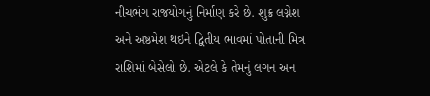નીચભંગ રાજયોગનું નિર્માણ કરે છે. શુક્ર લગ્નેશ અને અષ્ઠમેશ થઇને દ્વિતીય ભાવમાં પોતાની મિત્ર રાશિમાં બેસેલો છે. એટલે કે તેમનું લગન અન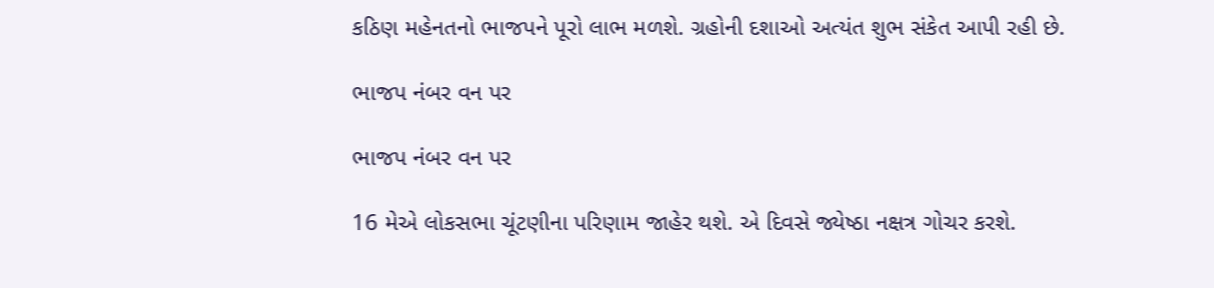કઠિણ મહેનતનો ભાજપને પૂરો લાભ મળશે. ગ્રહોની દશાઓ અત્યંત શુભ સંકેત આપી રહી છે.

ભાજપ નંબર વન પર

ભાજપ નંબર વન પર

16 મેએ લોકસભા ચૂંટણીના પરિણામ જાહેર થશે. એ દિવસે જ્યેષ્ઠા નક્ષત્ર ગોચર કરશે.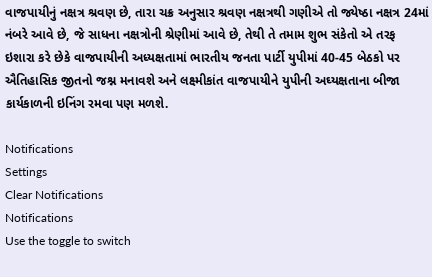વાજપાયીનું નક્ષત્ર શ્રવણ છે, તારા ચક્ર અનુસાર શ્રવણ નક્ષત્રથી ગણીએ તો જ્યેષ્ઠા નક્ષત્ર 24માં નંબરે આવે છે, જે સાધના નક્ષત્રોની શ્રેણીમાં આવે છે, તેથી તે તમામ શુભ સંકેતો એ તરફ ઇશારા કરે છેકે વાજપાયીની અધ્યક્ષતામાં ભારતીય જનતા પાર્ટી યુપીમાં 40-45 બેઠકો પર ઐતિહાસિક જીતનો જશ્ન મનાવશે અને લક્ષ્મીકાંત વાજપાયીને યુપીની અઘ્યક્ષતાના બીજા કાર્યકાળની ઇનિંગ રમવા પણ મળશે.

Notifications
Settings
Clear Notifications
Notifications
Use the toggle to switch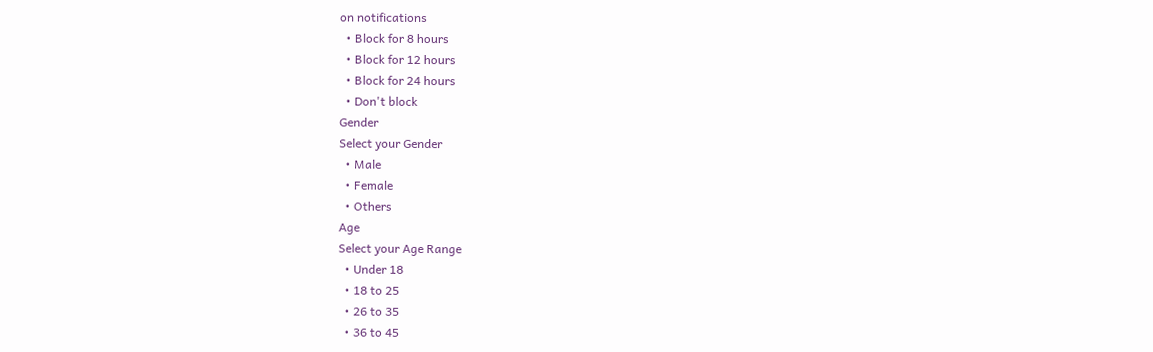on notifications
  • Block for 8 hours
  • Block for 12 hours
  • Block for 24 hours
  • Don't block
Gender
Select your Gender
  • Male
  • Female
  • Others
Age
Select your Age Range
  • Under 18
  • 18 to 25
  • 26 to 35
  • 36 to 45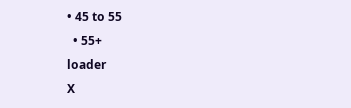• 45 to 55
  • 55+
loader
X